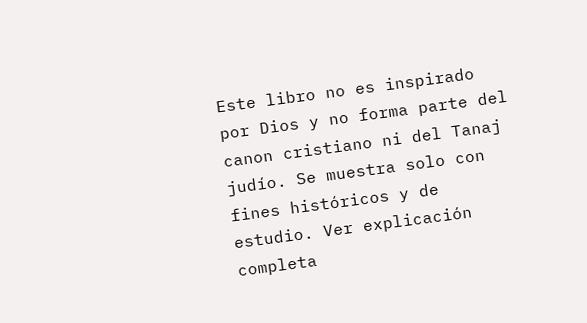Este libro no es inspirado por Dios y no forma parte del canon cristiano ni del Tanaj judío. Se muestra solo con fines históricos y de estudio. Ver explicación completa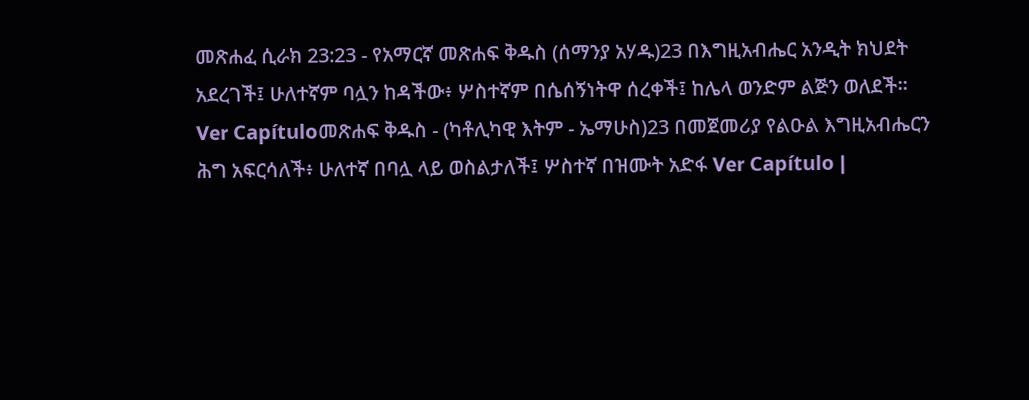መጽሐፈ ሲራክ 23:23 - የአማርኛ መጽሐፍ ቅዱስ (ሰማንያ አሃዱ)23 በእግዚአብሔር አንዲት ክህደት አደረገች፤ ሁለተኛም ባሏን ከዳችው፥ ሦስተኛም በሴሰኝነትዋ ሰረቀች፤ ከሌላ ወንድም ልጅን ወለደች። Ver Capítuloመጽሐፍ ቅዱስ - (ካቶሊካዊ እትም - ኤማሁስ)23 በመጀመሪያ የልዑል እግዚአብሔርን ሕግ አፍርሳለች፥ ሁለተኛ በባሏ ላይ ወስልታለች፤ ሦስተኛ በዝሙት አድፋ Ver Capítulo |